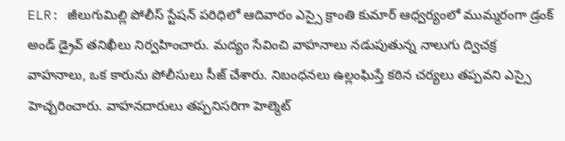ELR: జీలుగుమిల్లి పోలీస్ స్టేషన్ పరిధిలో ఆదివారం ఎస్సై క్రాంతి కుమార్ ఆధ్వర్యంలో ముమ్మరంగా డ్రంక్ అండ్ డ్రైవ్ తనిఖీలు నిర్వహించారు. మద్యం సేవించి వాహనాలు నడుపుతున్న నాలుగు ద్విచక్ర వాహనాలు, ఒక కారును పోలీసులు సీజ్ చేశారు. నిబంధనలు ఉల్లంఘిస్తే కఠిన చర్యలు తప్పవని ఎస్సై హెచ్చరించారు. వాహనదారులు తప్పనిసరిగా హెల్మెట్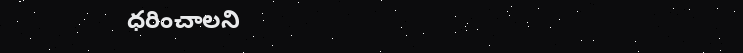ధరించాలని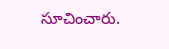సూచించారు.